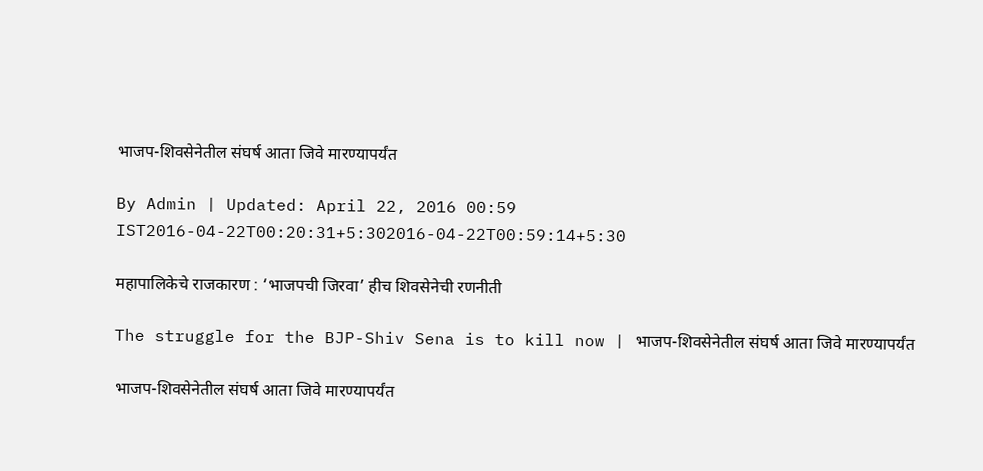भाजप-शिवसेनेतील संघर्ष आता जिवे मारण्यापर्यंत

By Admin | Updated: April 22, 2016 00:59 IST2016-04-22T00:20:31+5:302016-04-22T00:59:14+5:30

महापालिकेचे राजकारण : ‘भाजपची जिरवा’ हीच शिवसेनेची रणनीती

The struggle for the BJP-Shiv Sena is to kill now | भाजप-शिवसेनेतील संघर्ष आता जिवे मारण्यापर्यंत

भाजप-शिवसेनेतील संघर्ष आता जिवे मारण्यापर्यंत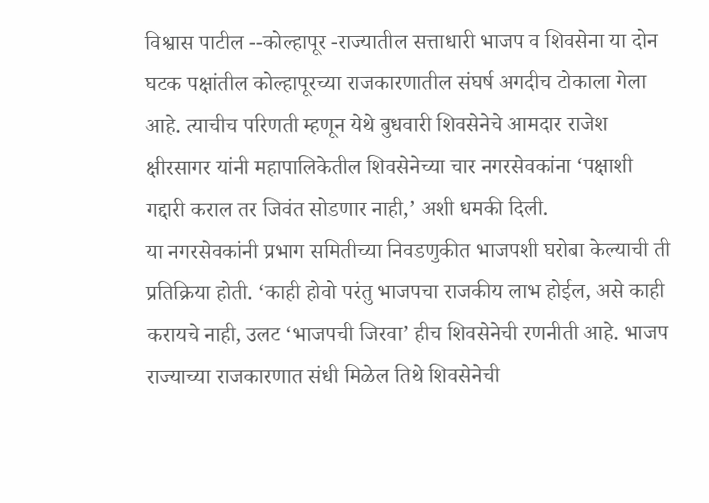विश्वास पाटील --कोल्हापूर -राज्यातील सत्ताधारी भाजप व शिवसेना या दोन घटक पक्षांतील कोल्हापूरच्या राजकारणातील संघर्ष अगदीच टोकाला गेला आहे. त्याचीच परिणती म्हणून येथे बुधवारी शिवसेनेचे आमदार राजेश क्षीरसागर यांनी महापालिकेतील शिवसेनेच्या चार नगरसेवकांना ‘पक्षाशी गद्दारी कराल तर जिवंत सोडणार नाही,’ अशी धमकी दिली.
या नगरसेवकांनी प्रभाग समितीच्या निवडणुकीत भाजपशी घरोबा केल्याची ती प्रतिक्रिया होती. ‘काही होवो परंतु भाजपचा राजकीय लाभ होईल, असे काही करायचे नाही, उलट ‘भाजपची जिरवा’ हीच शिवसेनेची रणनीती आहे. भाजप राज्याच्या राजकारणात संधी मिळेल तिथे शिवसेनेची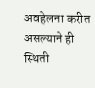अवहेलना करीत असल्याने ही स्थिती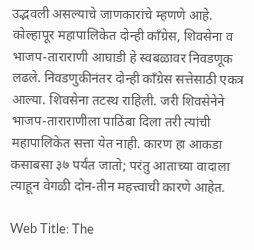उद्भवली असल्याचे जाणकारांचे म्हणणे आहे.
कोल्हापूर महापालिकेत दोन्ही काँग्रेस, शिवसेना व भाजप-ताराराणी आघाडी हे स्वबळावर निवडणूक लढले. निवडणुकीनंतर दोन्ही काँग्रेस सत्तेसाठी एकत्र आल्या. शिवसेना तटस्थ राहिली. जरी शिवसेनेने भाजप-ताराराणीला पाठिंबा दिला तरी त्यांची महापालिकेत सत्ता येत नाही. कारण हा आकडा कसाबसा ३७ पर्यंत जातो; परंतु आताच्या वादाला त्याहून वेगळी दोन-तीन महत्त्वाची कारणे आहेत.

Web Title: The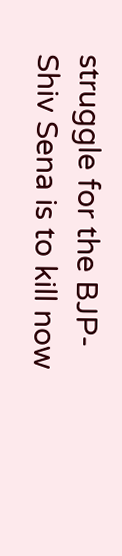struggle for the BJP-Shiv Sena is to kill now